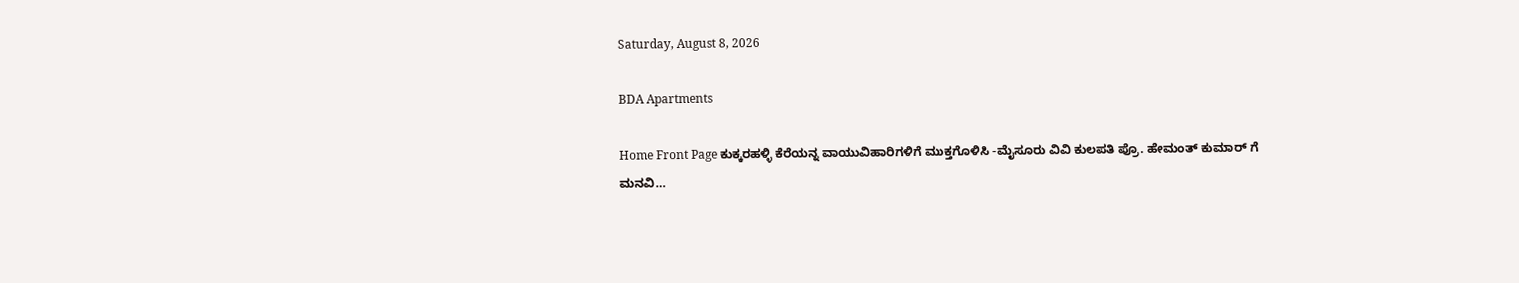Saturday, August 8, 2026

BDA Apartments

Home Front Page ಕುಕ್ಕರಹಳ್ಳಿ ಕೆರೆಯನ್ನ ವಾಯುವಿಹಾರಿಗಳಿಗೆ ಮುಕ್ತಗೊಳಿಸಿ -ಮೈಸೂರು ವಿವಿ ಕುಲಪತಿ ಪ್ರೊ. ಹೇಮಂತ್ ಕುಮಾರ್ ಗೆ ಮನವಿ…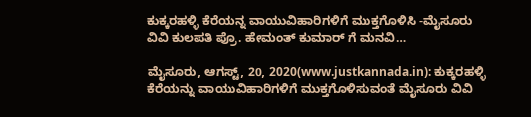ಕುಕ್ಕರಹಳ್ಳಿ ಕೆರೆಯನ್ನ ವಾಯುವಿಹಾರಿಗಳಿಗೆ ಮುಕ್ತಗೊಳಿಸಿ -ಮೈಸೂರು ವಿವಿ ಕುಲಪತಿ ಪ್ರೊ. ಹೇಮಂತ್ ಕುಮಾರ್ ಗೆ ಮನವಿ…

ಮೈಸೂರು, ಆಗಸ್ಟ್, 20, 2020(www.justkannada.in): ಕುಕ್ಕರಹಳ್ಳಿ ಕೆರೆಯನ್ನು ವಾಯುವಿಹಾರಿಗಳಿಗೆ ಮುಕ್ತಗೊಳಿಸುವಂತೆ ಮೈಸೂರು ವಿವಿ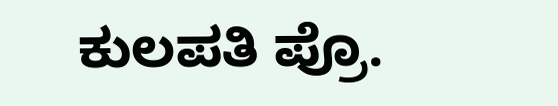ಕುಲಪತಿ ಪ್ರೊ.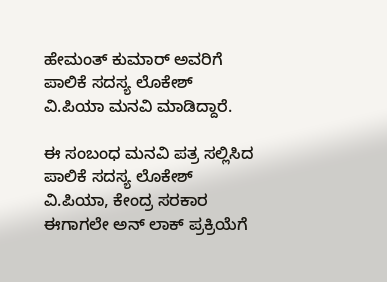ಹೇಮಂತ್ ಕುಮಾರ್ ಅವರಿಗೆ  ಪಾಲಿಕೆ ಸದಸ್ಯ ಲೊಕೇಶ್ ವಿ.ಪಿಯಾ ಮನವಿ ಮಾಡಿದ್ದಾರೆ.

ಈ ಸಂಬಂಧ ಮನವಿ ಪತ್ರ ಸಲ್ಲಿಸಿದ ಪಾಲಿಕೆ ಸದಸ್ಯ ಲೊಕೇಶ್ ವಿ.ಪಿಯಾ, ಕೇಂದ್ರ ಸರಕಾರ ಈಗಾಗಲೇ ಅನ್ ಲಾಕ್ ಪ್ರಕ್ರಿಯೆಗೆ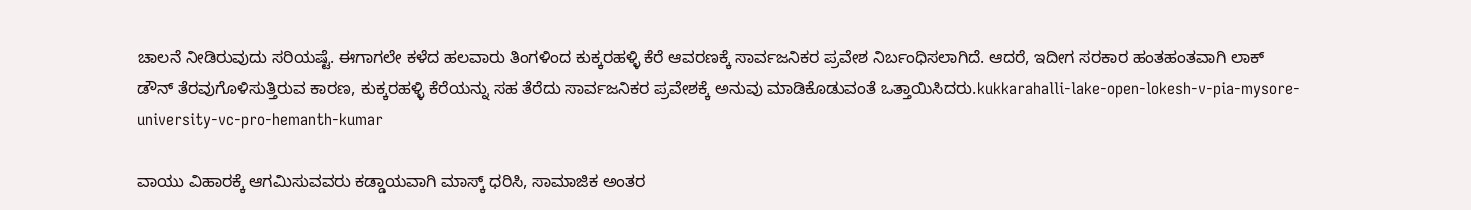ಚಾಲನೆ ನೀಡಿರುವುದು ಸರಿಯಷ್ಟೆ. ಈಗಾಗಲೇ ಕಳೆದ ಹಲವಾರು ತಿಂಗಳಿಂದ ಕುಕ್ಕರಹಳ್ಳಿ ಕೆರೆ ಆವರಣಕ್ಕೆ ಸಾರ್ವಜನಿಕರ ಪ್ರವೇಶ ನಿರ್ಬಂಧಿಸಲಾಗಿದೆ. ಆದರೆ, ಇದೀಗ ಸರಕಾರ ಹಂತಹಂತವಾಗಿ ಲಾಕ್ ಡೌನ್ ತೆರವುಗೊಳಿಸುತ್ತಿರುವ ಕಾರಣ, ಕುಕ್ಕರಹಳ್ಳಿ ಕೆರೆಯನ್ನು ಸಹ ತೆರೆದು ಸಾರ್ವಜನಿಕರ ಪ್ರವೇಶಕ್ಕೆ ಅನುವು ಮಾಡಿಕೊಡುವಂತೆ ಒತ್ತಾಯಿಸಿದರು.kukkarahalli-lake-open-lokesh-v-pia-mysore-university-vc-pro-hemanth-kumar

ವಾಯು ವಿಹಾರಕ್ಕೆ ಆಗಮಿಸುವವರು ಕಡ್ಡಾಯವಾಗಿ ಮಾಸ್ಕ್ ಧರಿಸಿ, ಸಾಮಾಜಿಕ ಅಂತರ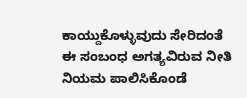ಕಾಯ್ದುಕೊಳ್ಳುವುದು ಸೇರಿದಂತೆ ಈ ಸಂಬಂಧ ಅಗತ್ಯವಿರುವ ನೀತಿ ನಿಯಮ ಪಾಲಿಸಿಕೊಂಡೆ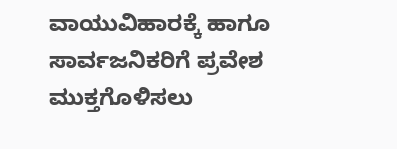ವಾಯುವಿಹಾರಕ್ಕೆ ಹಾಗೂ ಸಾರ್ವಜನಿಕರಿಗೆ ಪ್ರವೇಶ ಮುಕ್ತಗೊಳಿಸಲು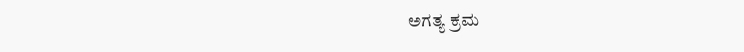ಅಗತ್ಯ ಕ್ರಮ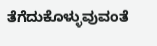ತೆಗೆದುಕೊಳ್ಳುವುವಂತೆ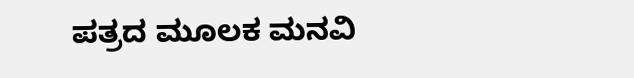ಪತ್ರದ ಮೂಲಕ ಮನವಿ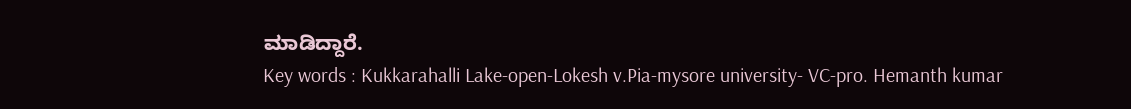ಮಾಡಿದ್ದಾರೆ.
Key words : Kukkarahalli Lake-open-Lokesh v.Pia-mysore university- VC-pro. Hemanth kumar